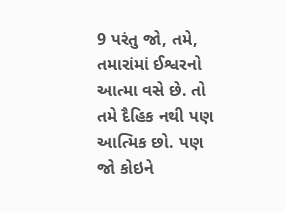9 પરંતુ જો, તમે, તમારાંમાં ઈશ્વરનો આત્મા વસે છે. તો તમે દૈહિક નથી પણ આત્મિક છો. પણ જો કોઇને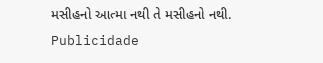મસીહનો આત્મા નથી તે મસીહનો નથી.
Publicidade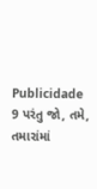Publicidade
9 પરંતુ જો, તમે, તમારાંમાં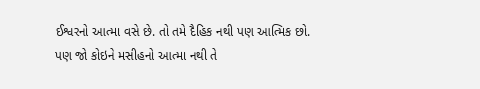ઈશ્વરનો આત્મા વસે છે. તો તમે દૈહિક નથી પણ આત્મિક છો. પણ જો કોઇને મસીહનો આત્મા નથી તે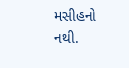મસીહનો નથી.